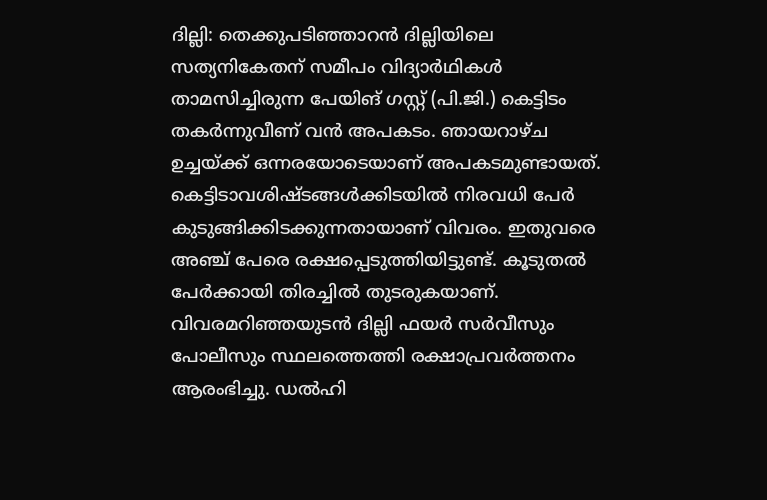ദില്ലി: തെക്കുപടിഞ്ഞാറൻ ദില്ലിയിലെ സത്യനികേതന് സമീപം വിദ്യാർഥികൾ താമസിച്ചിരുന്ന പേയിങ് ഗസ്റ്റ് (പി.ജി.) കെട്ടിടം തകർന്നുവീണ് വൻ അപകടം. ഞായറാഴ്ച ഉച്ചയ്ക്ക് ഒന്നരയോടെയാണ് അപകടമുണ്ടായത്. കെട്ടിടാവശിഷ്ടങ്ങൾക്കിടയിൽ നിരവധി പേർ കുടുങ്ങിക്കിടക്കുന്നതായാണ് വിവരം. ഇതുവരെ അഞ്ച് പേരെ രക്ഷപ്പെടുത്തിയിട്ടുണ്ട്. കൂടുതൽ പേർക്കായി തിരച്ചിൽ തുടരുകയാണ്.
വിവരമറിഞ്ഞയുടൻ ദില്ലി ഫയർ സർവീസും പോലീസും സ്ഥലത്തെത്തി രക്ഷാപ്രവർത്തനം ആരംഭിച്ചു. ഡൽഹി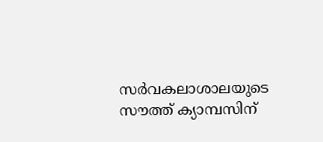സർവകലാശാലയുടെ സൗത്ത് ക്യാമ്പസിന്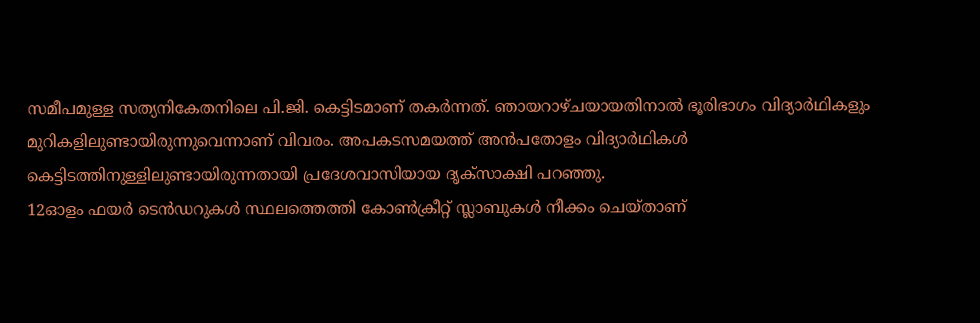സമീപമുള്ള സത്യനികേതനിലെ പി.ജി. കെട്ടിടമാണ് തകർന്നത്. ഞായറാഴ്ചയായതിനാൽ ഭൂരിഭാഗം വിദ്യാർഥികളും മുറികളിലുണ്ടായിരുന്നുവെന്നാണ് വിവരം. അപകടസമയത്ത് അൻപതോളം വിദ്യാർഥികൾ കെട്ടിടത്തിനുള്ളിലുണ്ടായിരുന്നതായി പ്രദേശവാസിയായ ദൃക്സാക്ഷി പറഞ്ഞു.
12ഓളം ഫയർ ടെൻഡറുകൾ സ്ഥലത്തെത്തി കോൺക്രീറ്റ് സ്ലാബുകൾ നീക്കം ചെയ്താണ്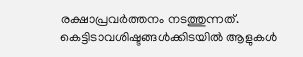രക്ഷാപ്രവർത്തനം നടത്തുന്നത്. കെട്ടിടാവശിഷ്ടങ്ങൾക്കിടയിൽ ആളുകൾ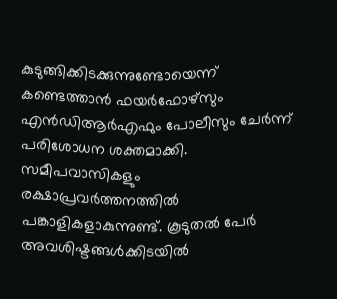കുടുങ്ങിക്കിടക്കുന്നുണ്ടോയെന്ന് കണ്ടെത്താൻ ഫയർഫോഴ്സും എൻഡിആർഎഫും പോലീസും ചേർന്ന് പരിശോധന ശക്തമാക്കി. സമീപവാസികളും രക്ഷാപ്രവർത്തനത്തിൽ പങ്കാളികളാകുന്നുണ്ട്. കൂടുതൽ പേർ അവശിഷ്ടങ്ങൾക്കിടയിൽ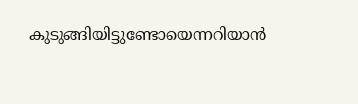കുടുങ്ങിയിട്ടുണ്ടോയെന്നറിയാൻ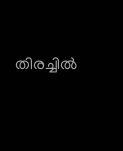തിരച്ചിൽ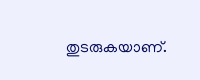തുടരുകയാണ്.